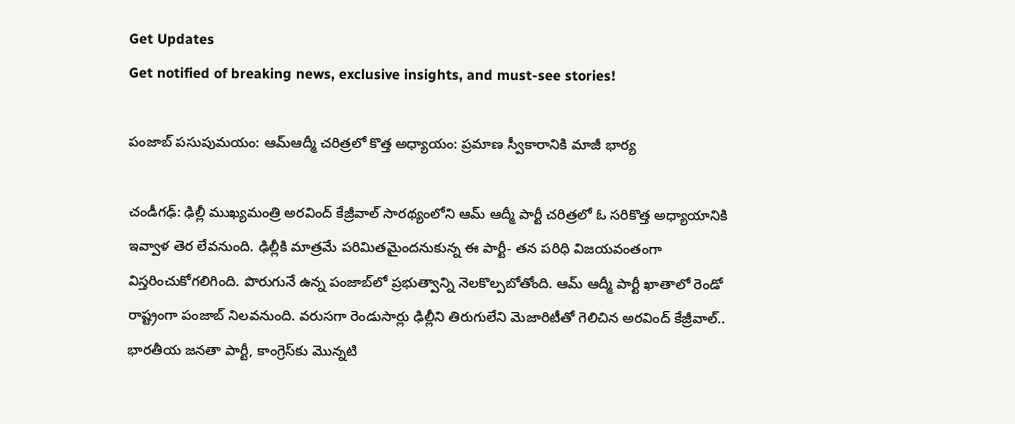Get Updates
Get notified of breaking news, exclusive insights, and must-see stories!

పంజాబ్ పసుపుమయం: ఆమ్ఆద్మీ చరిత్రలో కొత్త అధ్యాయం: ప్రమాణ స్వీకారానికి మాజీ భార్య

చండీగఢ్: ఢిల్లీ ముఖ్యమంత్రి అరవింద్ కేజ్రీవాల్ సారథ్యంలోని ఆమ్ ఆద్మీ పార్టీ చరిత్రలో ఓ సరికొత్త అధ్యాయానికి ఇవ్వాళ తెర లేవనుంది. ఢిల్లీకి మాత్రమే పరిమితమైందనుకున్న ఈ పార్టీ- తన పరిధి విజయవంతంగా విస్తరించుకోగలిగింది. పొరుగునే ఉన్న పంజాబ్‌లో ప్రభుత్వాన్ని నెలకొల్పబోతోంది. ఆమ్ ఆద్మీ పార్టీ ఖాతాలో రెండో రాష్ట్రంగా పంజాబ్ నిలవనుంది. వరుసగా రెండుసార్లు ఢిల్లీని తిరుగులేని మెజారిటీతో గెలిచిన అరవింద్ కేజ్రీవాల్‌.. భారతీయ జనతా పార్టీ, కాంగ్రెస్‌కు మొన్నటి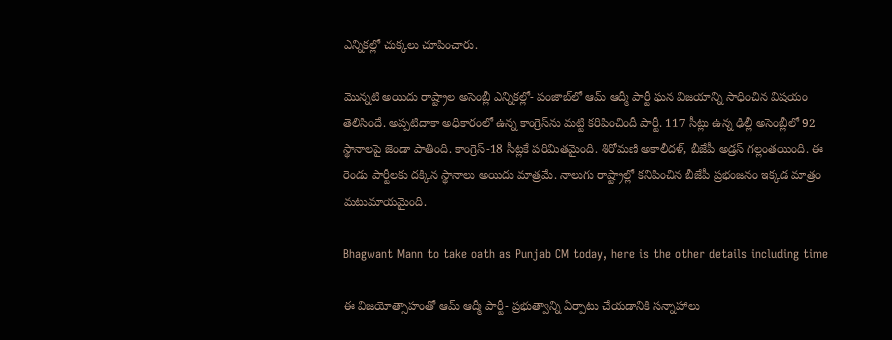ఎన్నికల్లో చుక్కలు చూపించారు.

మొన్నటి అయిదు రాష్ట్రాల అసెంబ్లీ ఎన్నికల్లో- పంజాబ్‌లో ఆమ్ ఆద్మీ పార్టీ ఘన విజయాన్ని సాధించిన విషయం తెలిసిందే. అప్పటిదాకా అధికారంలో ఉన్న కాంగ్రెస్‌ను మట్టి కరిపించిందీ పార్టీ. 117 సీట్లు ఉన్న ఢిల్లీ అసెంబ్లీలో 92 స్థానాలపై జెండా పాతింది. కాంగ్రెస్-18 సీట్లకే పరిమితమైంది. శిరోమణి అకాలీదళ్, బీజేపీ అడ్రస్ గల్లంతయింది. ఈ రెండు పార్టీలకు దక్కిన స్థానాలు అయిదు మాత్రమే. నాలుగు రాష్ట్రాల్లో కనిపించిన బీజేపీ ప్రభంజనం ఇక్కడ మాత్రం మటుమాయమైంది.

Bhagwant Mann to take oath as Punjab CM today, here is the other details including time

ఈ విజయోత్సాహంతో ఆమ్ ఆద్మీ పార్టీ- ప్రభుత్వాన్ని ఏర్పాటు చేయడానికి సన్నాహాలు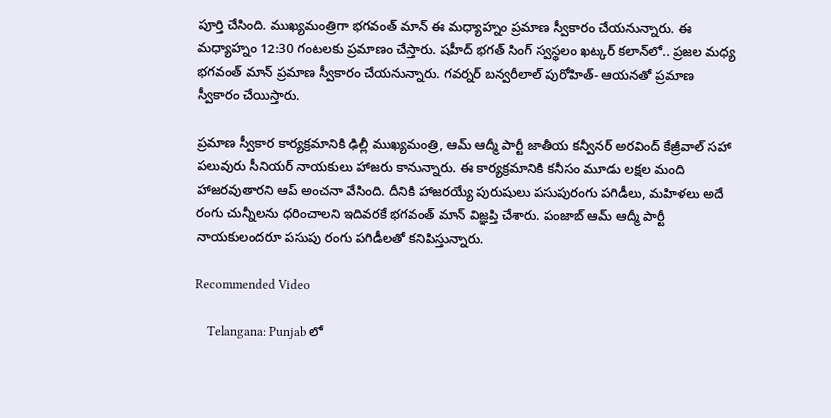పూర్తి చేసింది. ముఖ్యమంత్రిగా భగవంత్ మాన్ ఈ మధ్యాహ్నం ప్రమాణ స్వీకారం చేయనున్నారు. ఈ మధ్యాహ్నం 12:30 గంటలకు ప్రమాణం చేస్తారు. షహీద్ భగత్ సింగ్ స్వస్థలం ఖట్కర్ కలాన్‌లో.. ప్రజల మధ్య భగవంత్ మాన్ ప్రమాణ స్వీకారం చేయనున్నారు. గవర్నర్ బన్వరీలాల్ పురోహిత్- ఆయనతో ప్రమాణ స్వీకారం చేయిస్తారు.

ప్రమాణ స్వీకార కార్యక్రమానికి ఢిల్లీ ముఖ్యమంత్రి, ఆమ్ ఆద్మీ పార్టీ జాతీయ కన్వీనర్ అరవింద్ కేజ్రీవాల్ సహా పలువురు సీనియర్ నాయకులు హాజరు కానున్నారు. ఈ కార్యక్రమానికి కనీసం మూడు లక్షల మంది హాజరవుతారని ఆప్ అంచనా వేసింది. దీనికి హాజరయ్యే పురుషులు పసుపురంగు పగిడీలు, మహిళలు అదే రంగు చున్నీలను ధరించాలని ఇదివరకే భగవంత్ మాన్ విజ్ఞప్తి చేశారు. పంజాబ్ ఆమ్ ఆద్మీ పార్టీ నాయకులందరూ పసుపు రంగు పగిడీలతో కనిపిస్తున్నారు.

Recommended Video

    Telangana: Punjab లో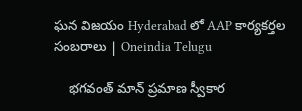ఘన విజయం Hyderabad లో AAP కార్యకర్తల సంబరాలు | Oneindia Telugu

    భగవంత్ మాన్ ప్రమాణ స్వీకార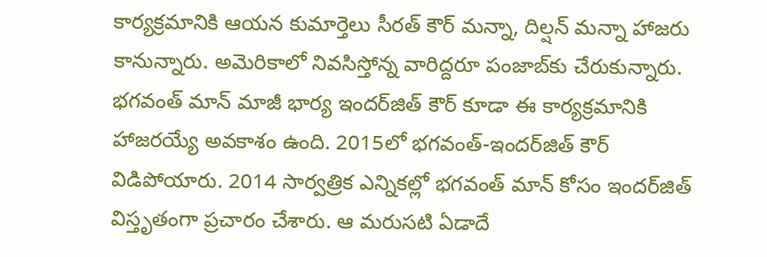కార్యక్రమానికి ఆయన కుమార్తెలు సీరత్ కౌర్ మన్నా, దిల్షన్ మన్నా హాజరు కానున్నారు. అమెరికాలో నివసిస్తోన్న వారిద్దరూ పంజాబ్‌కు చేరుకున్నారు. భగవంత్ మాన్ మాజీ భార్య ఇందర్‌జిత్ కౌర్ కూడా ఈ కార్యక్రమానికి హాజరయ్యే అవకాశం ఉంది. 2015లో భగవంత్-ఇందర్‌జిత్ కౌర్ విడిపోయారు. 2014 సార్వత్రిక ఎన్నికల్లో భగవంత్ మాన్ కోసం ఇందర్‌జిత్ విస్తృతంగా ప్రచారం చేశారు. ఆ మరుసటి ఏడాదే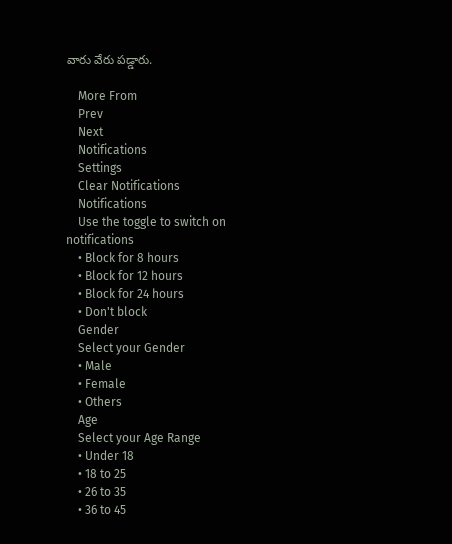వారు వేరు పడ్డారు.

    More From
    Prev
    Next
    Notifications
    Settings
    Clear Notifications
    Notifications
    Use the toggle to switch on notifications
    • Block for 8 hours
    • Block for 12 hours
    • Block for 24 hours
    • Don't block
    Gender
    Select your Gender
    • Male
    • Female
    • Others
    Age
    Select your Age Range
    • Under 18
    • 18 to 25
    • 26 to 35
    • 36 to 45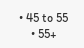• 45 to 55
    • 55+